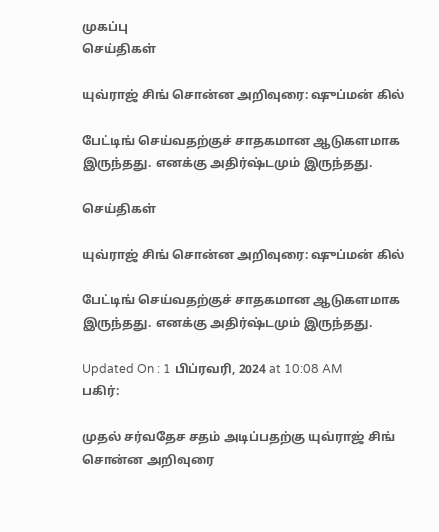முகப்பு
செய்திகள்

யுவ்ராஜ் சிங் சொன்ன அறிவுரை: ஷுப்மன் கில்

பேட்டிங் செய்வதற்குச் சாதகமான ஆடுகளமாக இருந்தது. எனக்கு அதிர்ஷ்டமும் இருந்தது.

செய்திகள்

யுவ்ராஜ் சிங் சொன்ன அறிவுரை: ஷுப்மன் கில்

பேட்டிங் செய்வதற்குச் சாதகமான ஆடுகளமாக இருந்தது. எனக்கு அதிர்ஷ்டமும் இருந்தது.

Updated On : 1 பிப்ரவரி, 2024 at 10:08 AM
பகிர்:

முதல் சர்வதேச சதம் அடிப்பதற்கு யுவ்ராஜ் சிங் சொன்ன அறிவுரை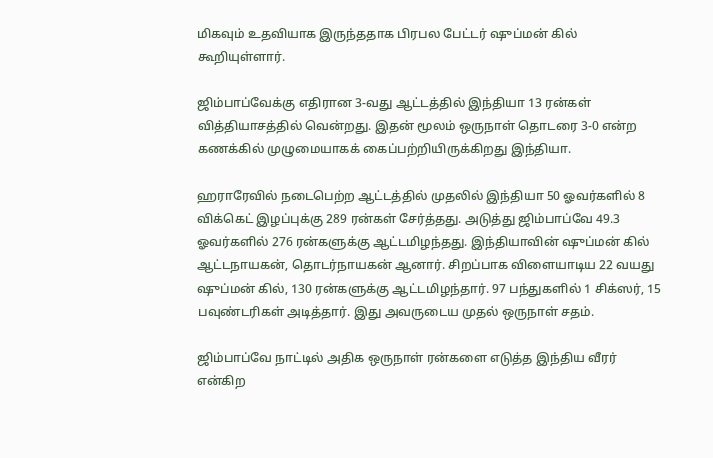மிகவும் உதவியாக இருந்ததாக பிரபல பேட்டர் ஷுப்மன் கில் கூறியுள்ளார்.

ஜிம்பாப்வேக்கு எதிரான 3-வது ஆட்டத்தில் இந்தியா 13 ரன்கள் வித்தியாசத்தில் வென்றது. இதன் மூலம் ஒருநாள் தொடரை 3-0 என்ற கணக்கில் முழுமையாகக் கைப்பற்றியிருக்கிறது இந்தியா.

ஹராரேவில் நடைபெற்ற ஆட்டத்தில் முதலில் இந்தியா 50 ஓவர்களில் 8 விக்கெட் இழப்புக்கு 289 ரன்கள் சேர்த்தது. அடுத்து ஜிம்பாப்வே 49.3 ஓவர்களில் 276 ரன்களுக்கு ஆட்டமிழந்தது. இந்தியாவின் ஷுப்மன் கில் ஆட்டநாயகன், தொடர்நாயகன் ஆனார். சிறப்பாக விளையாடிய 22 வயது ஷுப்மன் கில், 130 ரன்களுக்கு ஆட்டமிழந்தார். 97 பந்துகளில் 1 சிக்ஸர், 15 பவுண்டரிகள் அடித்தார். இது அவருடைய முதல் ஒருநாள் சதம்.

ஜிம்பாப்வே நாட்டில் அதிக ஒருநாள் ரன்களை எடுத்த இந்திய வீரர் என்கிற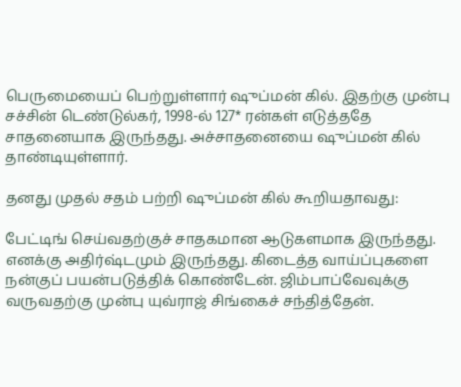பெருமையைப் பெற்றுள்ளார் ஷுப்மன் கில். இதற்கு முன்பு சச்சின் டெண்டுல்கர், 1998-ல் 127* ரன்கள் எடுத்ததே சாதனையாக இருந்தது. அச்சாதனையை ஷுப்மன் கில் தாண்டியுள்ளார்.

தனது முதல் சதம் பற்றி ஷுப்மன் கில் கூறியதாவது:

பேட்டிங் செய்வதற்குச் சாதகமான ஆடுகளமாக இருந்தது. எனக்கு அதிர்ஷ்டமும் இருந்தது. கிடைத்த வாய்ப்புகளை நன்குப் பயன்படுத்திக் கொண்டேன். ஜிம்பாப்வேவுக்கு வருவதற்கு முன்பு யுவ்ராஜ் சிங்கைச் சந்தித்தேன்.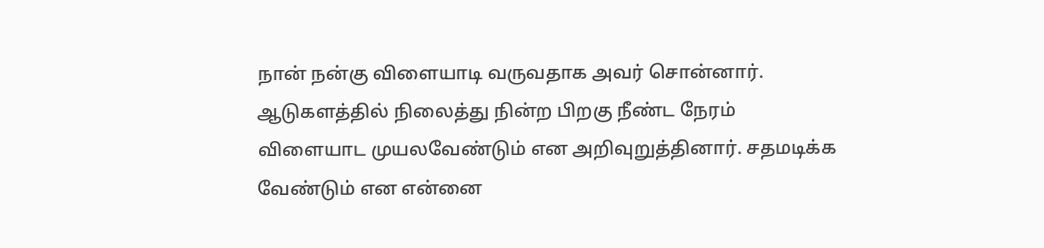நான் நன்கு விளையாடி வருவதாக அவர் சொன்னார். ஆடுகளத்தில் நிலைத்து நின்ற பிறகு நீண்ட நேரம் விளையாட முயலவேண்டும் என அறிவுறுத்தினார். சதமடிக்க வேண்டும் என என்னை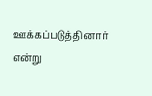ஊக்கப்படுத்தினார் என்று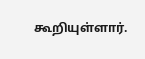கூறியுள்ளார்.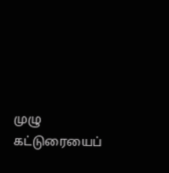முழு கட்டுரையைப்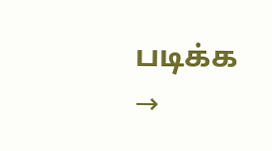படிக்க →